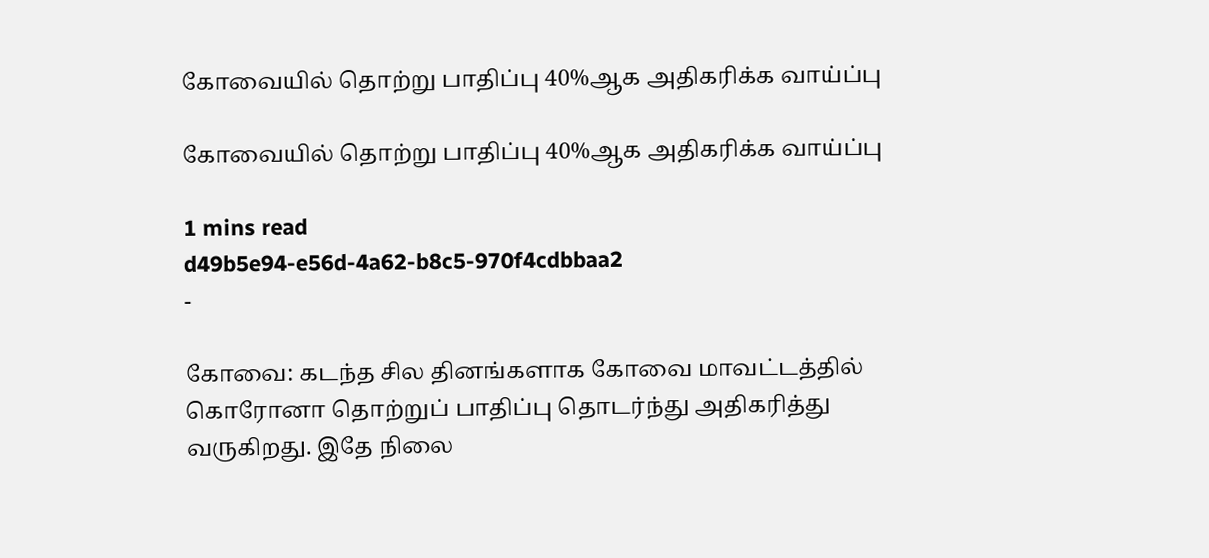கோவையில் தொற்று பாதிப்பு 40%ஆக அதிகரிக்க வாய்ப்பு

கோவையில் தொற்று பாதிப்பு 40%ஆக அதிகரிக்க வாய்ப்பு

1 mins read
d49b5e94-e56d-4a62-b8c5-970f4cdbbaa2
-

கோவை: கடந்த சில தினங்களாக கோவை மாவட்டத்தில் கொரோனா தொற்றுப் பாதிப்பு தொடர்ந்து அதிகரித்து வருகிறது. இதே நிலை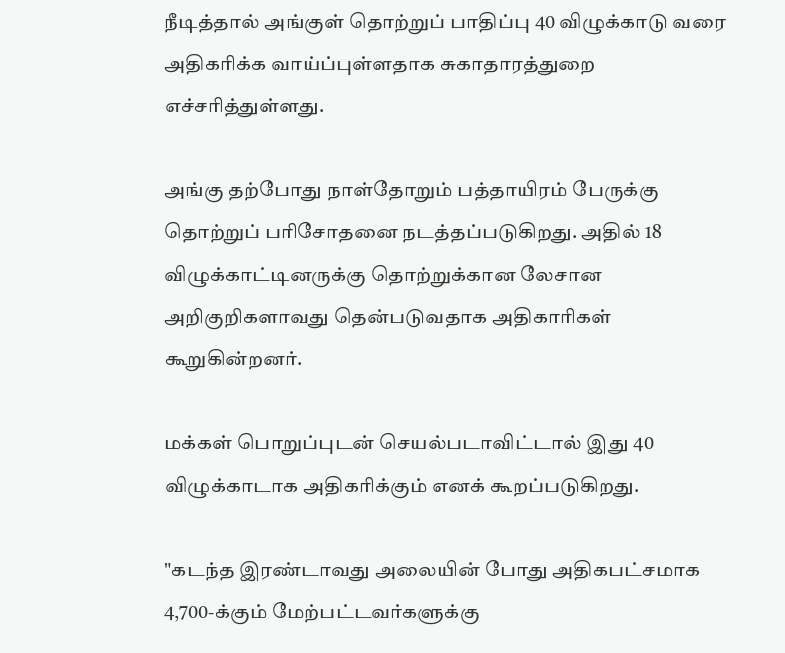நீடித்தால் அங்குள் தொற்றுப் பாதிப்பு 40 விழுக்காடு வரை அதிகரிக்க வாய்ப்புள்ளதாக சுகாதாரத்துறை எச்சரித்துள்ளது.

அங்கு தற்போது நாள்தோறும் பத்தாயிரம் பேருக்கு தொற்றுப் பரிசோதனை நடத்தப்படுகிறது. அதில் 18 விழுக்காட்டினருக்கு தொற்றுக்கான லேசான அறிகுறிகளாவது தென்படுவதாக அதிகாரிகள் கூறுகின்றனர்.

மக்கள் பொறுப்புடன் செயல்படாவிட்டால் இது 40 விழுக்காடாக அதிகரிக்கும் எனக் கூறப்படுகிறது.

"கடந்த இரண்டாவது அலையின் போது அதிகபட்சமாக 4,700-க்கும் மேற்பட்டவர்களுக்கு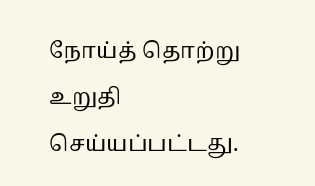நோய்த் தொற்று உறுதி செய்யப்பட்டது.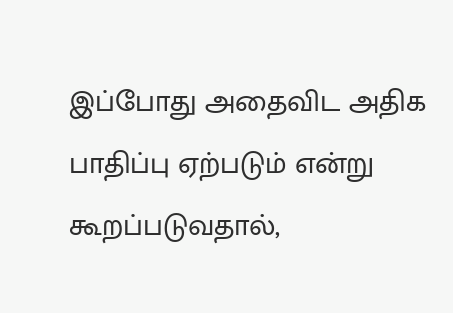இப்போது அதைவிட அதிக பாதிப்பு ஏற்படும் என்று கூறப்படுவதால்,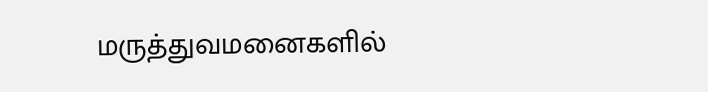மருத்துவமனைகளில்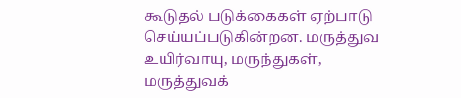கூடுதல் படுக்கைகள் ஏற்பாடு செய்யப்படுகின்றன. மருத்துவ உயிர்வாயு, மருந்துகள், மருத்துவக்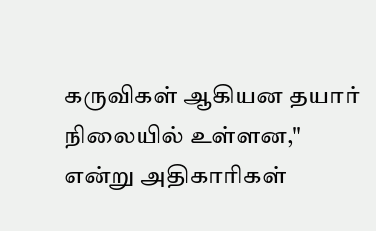கருவிகள் ஆகியன தயார் நிலையில் உள்ளன," என்று அதிகாரிகள்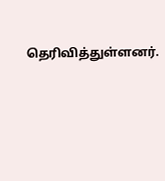தெரிவித்துள்ளனர்.